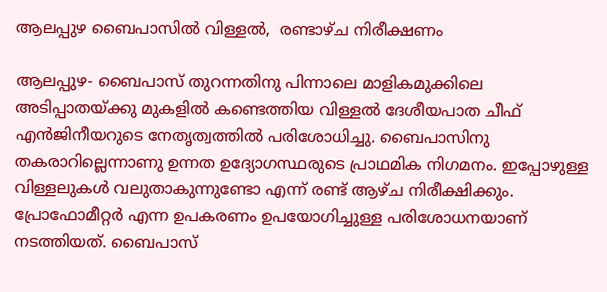ആലപ്പുഴ ബൈപാസില്‍ വിള്ളല്‍,  രണ്ടാഴ്ച നിരീക്ഷണം

ആലപ്പുഴ- ബൈപാസ് തുറന്നതിനു പിന്നാലെ മാളികമുക്കിലെ അടിപ്പാതയ്ക്കു മുകളില്‍ കണ്ടെത്തിയ വിള്ളല്‍ ദേശീയപാത ചീഫ് എന്‍ജിനീയറുടെ നേതൃത്വത്തില്‍ പരിശോധിച്ചു. ബൈപാസിനു തകരാറില്ലെന്നാണു ഉന്നത ഉദ്യോഗസ്ഥരുടെ പ്രാഥമിക നിഗമനം. ഇപ്പോഴുള്ള വിള്ളലുകള്‍ വലുതാകുന്നുണ്ടോ എന്ന് രണ്ട് ആഴ്ച നിരീക്ഷിക്കും. പ്രോഫോമീറ്റര്‍ എന്ന ഉപകരണം ഉപയോഗിച്ചുള്ള പരിശോധനയാണ് നടത്തിയത്. ബൈപാസ്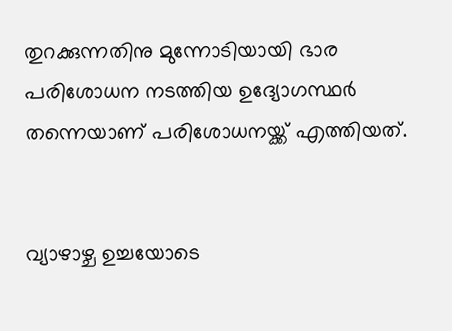തുറക്കുന്നതിനു മുന്നോടിയായി ഭാര പരിശോധന നടത്തിയ ഉദ്യോഗസ്ഥര്‍ തന്നെയാണ് പരിശോധനയ്ക്ക് എത്തിയത്.


വ്യാഴാഴ്ച ഉച്ചയോടെ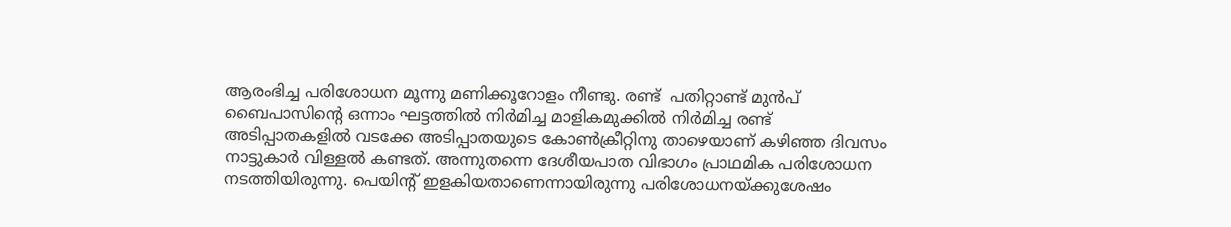ആരംഭിച്ച പരിശോധന മൂന്നു മണിക്കൂറോളം നീണ്ടു. രണ്ട്  പതിറ്റാണ്ട് മുന്‍പ് ബൈപാസിന്റെ ഒന്നാം ഘട്ടത്തില്‍ നിര്‍മിച്ച മാളികമുക്കില്‍ നിര്‍മിച്ച രണ്ട് അടിപ്പാതകളില്‍ വടക്കേ അടിപ്പാതയുടെ കോണ്‍ക്രീറ്റിനു താഴെയാണ് കഴിഞ്ഞ ദിവസം നാട്ടുകാര്‍ വിള്ളല്‍ കണ്ടത്. അന്നുതന്നെ ദേശീയപാത വിഭാഗം പ്രാഥമിക പരിശോധന നടത്തിയിരുന്നു. പെയിന്റ് ഇളകിയതാണെന്നായിരുന്നു പരിശോധനയ്ക്കുശേഷം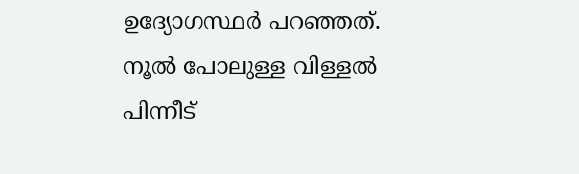ഉദ്യോഗസ്ഥര്‍ പറഞ്ഞത്. നൂല്‍ പോലുള്ള വിള്ളല്‍ പിന്നീട്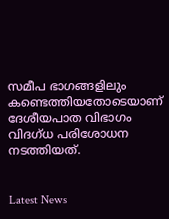സമീപ ഭാഗങ്ങളിലും കണ്ടെത്തിയതോടെയാണ് ദേശീയപാത വിഭാഗം വിദഗ്ധ പരിശോധന നടത്തിയത്.


Latest News